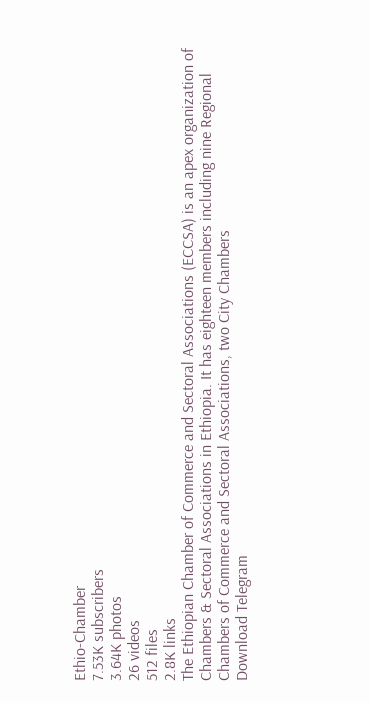Ethio-Chamber
7.53K subscribers
3.64K photos
26 videos
512 files
2.8K links
The Ethiopian Chamber of Commerce and Sectoral Associations (ECCSA) is an apex organization of Chambers & Sectoral Associations in Ethiopia. It has eighteen members including nine Regional Chambers of Commerce and Sectoral Associations, two City Chambers
Download Telegram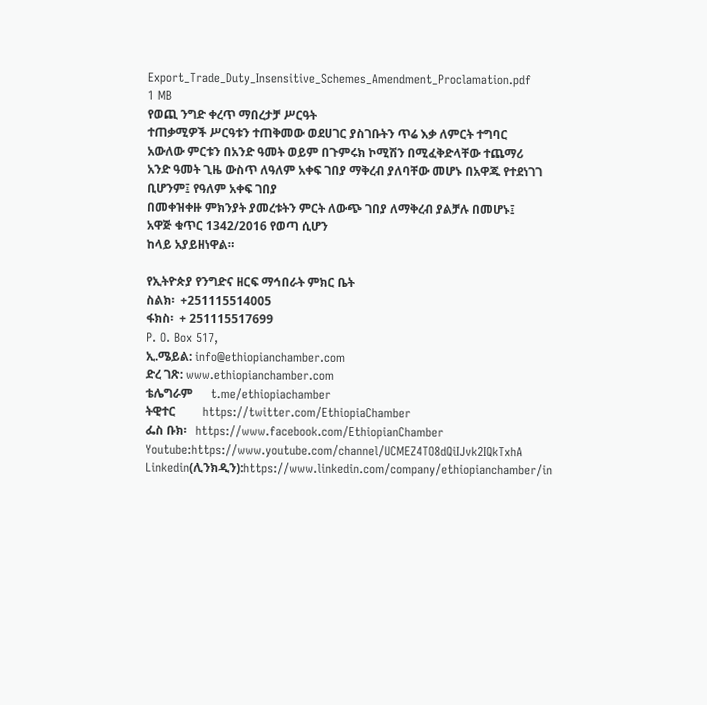Export_Trade_Duty_Insensitive_Schemes_Amendment_Proclamation.pdf
1 MB
የወጪ ንግድ ቀረጥ ማበረታቻ ሥርዓት
ተጠቃሚዎች ሥርዓቱን ተጠቅመው ወደሀገር ያስገቡትን ጥሬ እቃ ለምርት ተግባር አውለው ምርቱን በአንድ ዓመት ወይም በጉምሩክ ኮሚሽን በሚፈቅድላቸው ተጨማሪ አንድ ዓመት ጊዜ ውስጥ ለዓለም አቀፍ ገበያ ማቅረብ ያለባቸው መሆኑ በአዋጁ የተደነገገ ቢሆንም፤ የዓለም አቀፍ ገበያ
በመቀዝቀዙ ምክንያት ያመረቱትን ምርት ለውጭ ገበያ ለማቅረብ ያልቻሉ በመሆኑ፤
አዋጅ ቁጥር 1342/2016 የወጣ ሲሆን
ከላይ አያይዘነዋል።

የኢትዮጵያ የንግድና ዘርፍ ማኅበራት ምክር ቤት
ስልክ፡  +251115514005
ፋክስ፡  + 251115517699
P. O. Box 517,
ኢ.ሜይል: info@ethiopianchamber.com
ድረ ገጽ: www.ethiopianchamber.com
ቴሌግራም      t.me/ethiopiachamber
ትዊተር         https://twitter.com/EthiopiaChamber
ፌስ ቡክ፡   https://www.facebook.com/EthiopianChamber
Youtube:https://www.youtube.com/channel/UCMEZ4TO8dQiIJvk2IQkTxhA
Linkedin(ሊንክዲን):https://www.linkedin.com/company/ethiopianchamber/in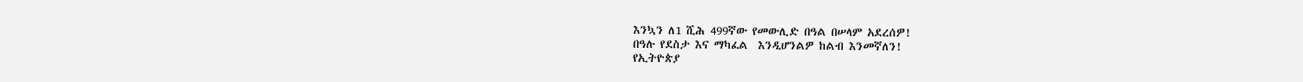እንኳን ለ1 ሺሕ 499ኛው የመውሊድ በዓል በሠላም አደረሰዎ!
በዓሉ የደስታ እና ማካፈል  እንዲሆንልዎ ከልብ እንመኛለን!
የኢትዮጵያ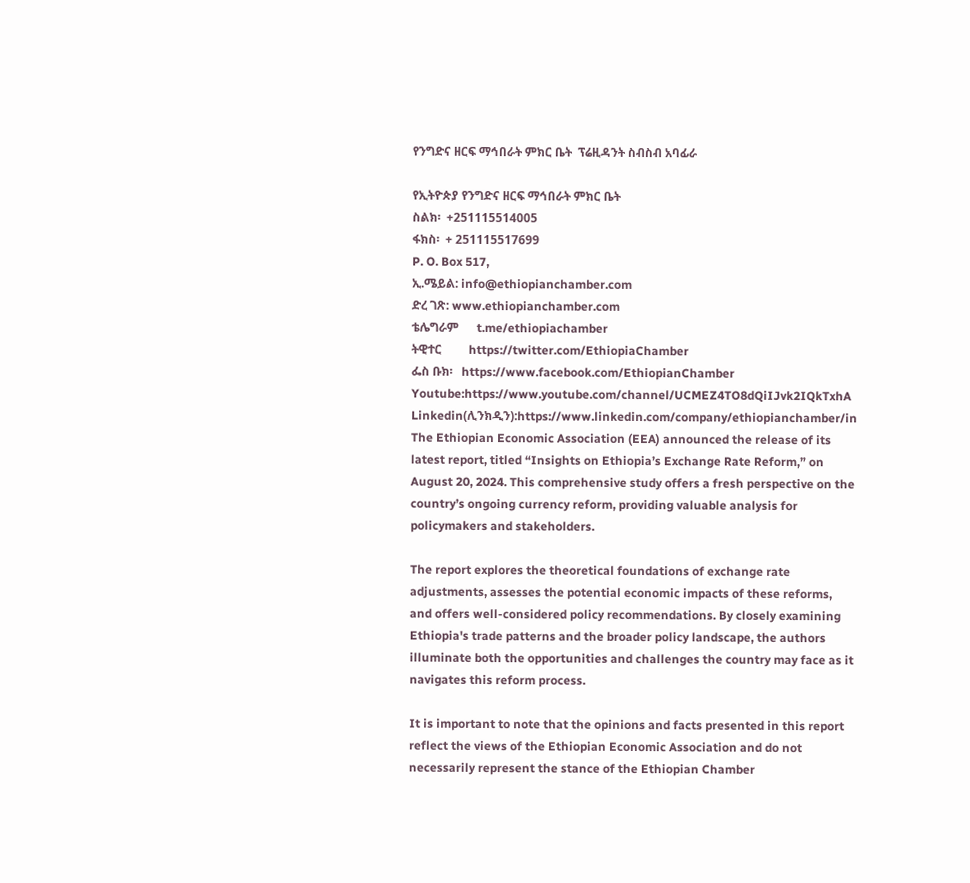የንግድና ዘርፍ ማኅበራት ምክር ቤት  ፕሬዚዳንት ስብስብ አባፊራ

የኢትዮጵያ የንግድና ዘርፍ ማኅበራት ምክር ቤት
ስልክ፡  +251115514005
ፋክስ፡  + 251115517699
P. O. Box 517,
ኢ.ሜይል: info@ethiopianchamber.com
ድረ ገጽ: www.ethiopianchamber.com
ቴሌግራም      t.me/ethiopiachamber
ትዊተር         https://twitter.com/EthiopiaChamber
ፌስ ቡክ፡   https://www.facebook.com/EthiopianChamber
Youtube:https://www.youtube.com/channel/UCMEZ4TO8dQiIJvk2IQkTxhA
Linkedin(ሊንክዲን):https://www.linkedin.com/company/ethiopianchamber/in
The Ethiopian Economic Association (EEA) announced the release of its latest report, titled “Insights on Ethiopia’s Exchange Rate Reform,” on August 20, 2024. This comprehensive study offers a fresh perspective on the country’s ongoing currency reform, providing valuable analysis for policymakers and stakeholders.

The report explores the theoretical foundations of exchange rate adjustments, assesses the potential economic impacts of these reforms, and offers well-considered policy recommendations. By closely examining Ethiopia's trade patterns and the broader policy landscape, the authors illuminate both the opportunities and challenges the country may face as it navigates this reform process.

It is important to note that the opinions and facts presented in this report reflect the views of the Ethiopian Economic Association and do not necessarily represent the stance of the Ethiopian Chamber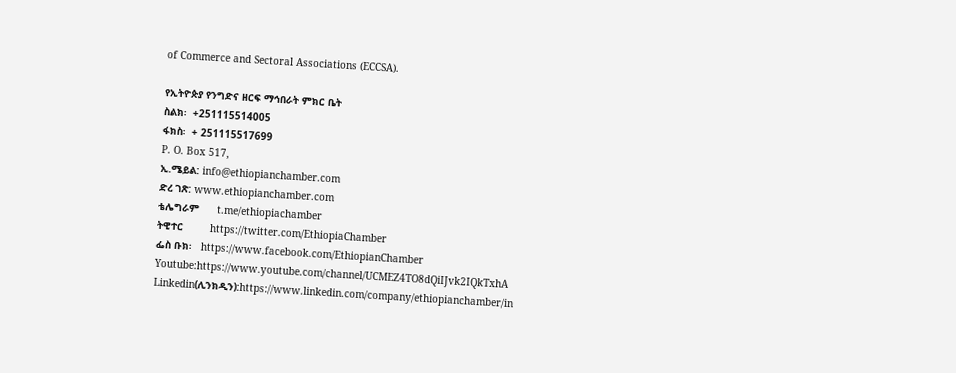of Commerce and Sectoral Associations (ECCSA).

የኢትዮጵያ የንግድና ዘርፍ ማኅበራት ምክር ቤት
ስልክ፡  +251115514005
ፋክስ፡  + 251115517699
P. O. Box 517,
ኢ.ሜይል: info@ethiopianchamber.com
ድረ ገጽ: www.ethiopianchamber.com
ቴሌግራም      t.me/ethiopiachamber
ትዊተር         https://twitter.com/EthiopiaChamber
ፌስ ቡክ፡   https://www.facebook.com/EthiopianChamber
Youtube:https://www.youtube.com/channel/UCMEZ4TO8dQiIJvk2IQkTxhA
Linkedin(ሊንክዲን):https://www.linkedin.com/company/ethiopianchamber/in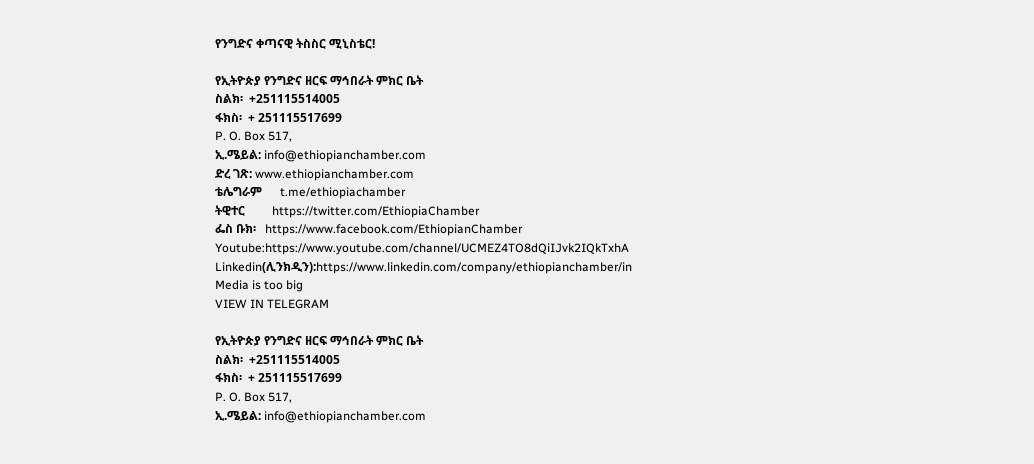የንግድና ቀጣናዊ ትስስር ሚኒስቴር!

የኢትዮጵያ የንግድና ዘርፍ ማኅበራት ምክር ቤት
ስልክ፡  +251115514005
ፋክስ፡  + 251115517699
P. O. Box 517,
ኢ.ሜይል: info@ethiopianchamber.com
ድረ ገጽ: www.ethiopianchamber.com
ቴሌግራም      t.me/ethiopiachamber
ትዊተር         https://twitter.com/EthiopiaChamber
ፌስ ቡክ፡   https://www.facebook.com/EthiopianChamber
Youtube:https://www.youtube.com/channel/UCMEZ4TO8dQiIJvk2IQkTxhA
Linkedin(ሊንክዲን):https://www.linkedin.com/company/ethiopianchamber/in
Media is too big
VIEW IN TELEGRAM

የኢትዮጵያ የንግድና ዘርፍ ማኅበራት ምክር ቤት
ስልክ፡  +251115514005
ፋክስ፡  + 251115517699
P. O. Box 517,
ኢ.ሜይል: info@ethiopianchamber.com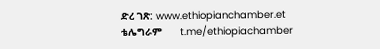ድረ ገጽ: www.ethiopianchamber.et
ቴሌግራም      t.me/ethiopiachamber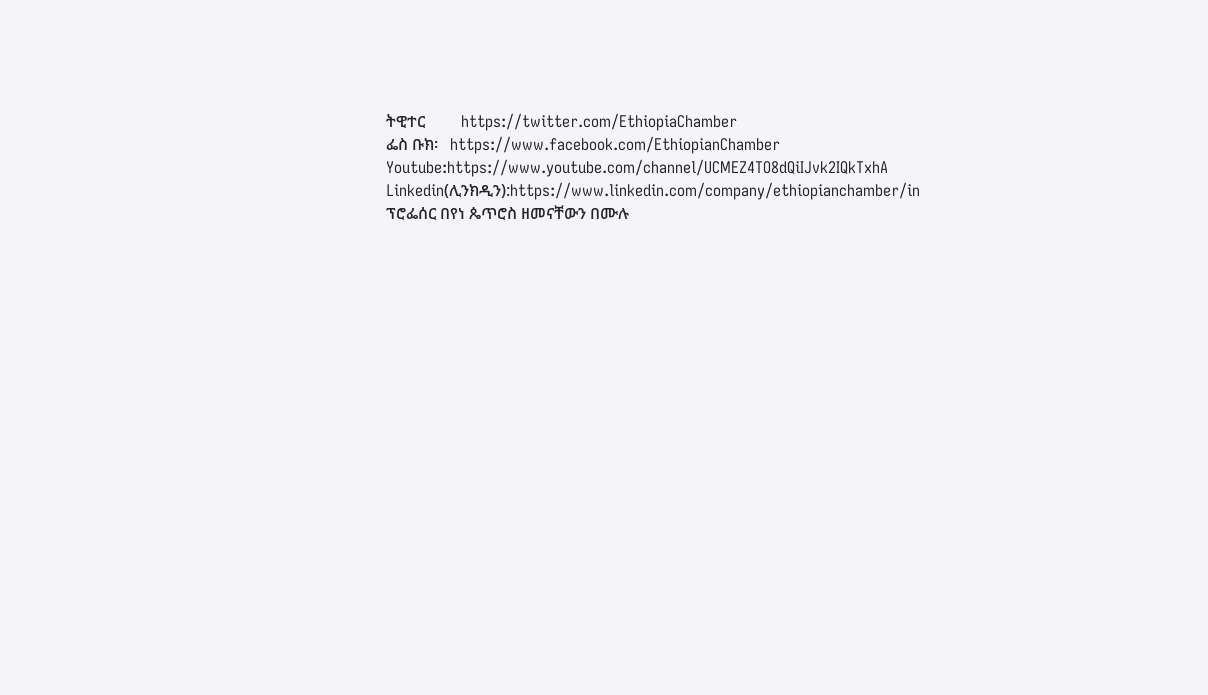ትዊተር         https://twitter.com/EthiopiaChamber
ፌስ ቡክ፡   https://www.facebook.com/EthiopianChamber
Youtube:https://www.youtube.com/channel/UCMEZ4TO8dQiIJvk2IQkTxhA
Linkedin(ሊንክዲን):https://www.linkedin.com/company/ethiopianchamber/in
ፕሮፌሰር በየነ ጴጥሮስ ዘመናቸውን በሙሉ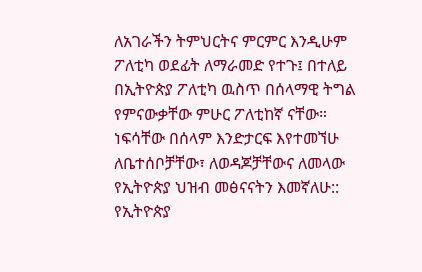ለአገራችን ትምህርትና ምርምር እንዲሁም ፖለቲካ ወደፊት ለማራመድ የተጉ፤ በተለይ በኢትዮጵያ ፖለቲካ ዉስጥ በሰላማዊ ትግል የምናውቃቸው ምሁር ፖለቲከኛ ናቸው። ነፍሳቸው በሰላም እንድታርፍ እየተመኘሁ ለቤተሰቦቻቸው፣ ለወዳጆቻቸውና ለመላው የኢትዮጵያ ህዝብ መፅናናትን እመኛለሁ::
የኢትዮጵያ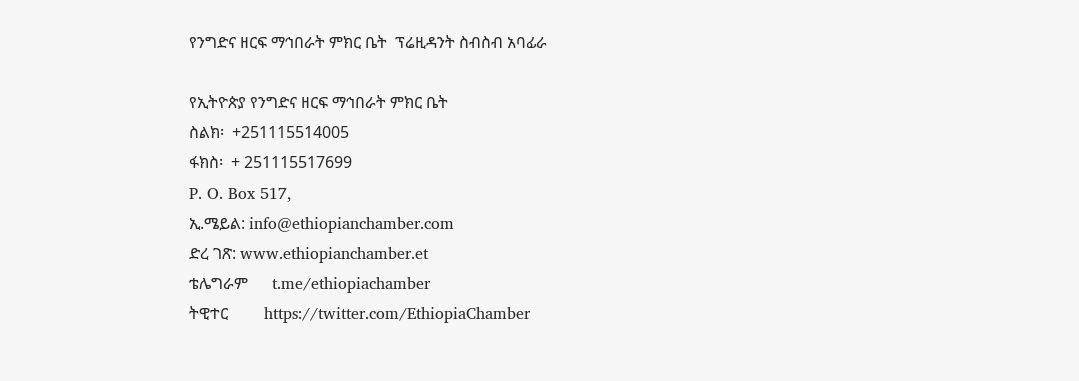የንግድና ዘርፍ ማኅበራት ምክር ቤት  ፕሬዚዳንት ስብስብ አባፊራ

የኢትዮጵያ የንግድና ዘርፍ ማኅበራት ምክር ቤት
ስልክ፡  +251115514005
ፋክስ፡  + 251115517699
P. O. Box 517,
ኢ.ሜይል: info@ethiopianchamber.com
ድረ ገጽ: www.ethiopianchamber.et
ቴሌግራም      t.me/ethiopiachamber
ትዊተር         https://twitter.com/EthiopiaChamber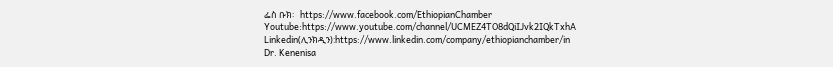ፌስ ቡክ፡   https://www.facebook.com/EthiopianChamber
Youtube:https://www.youtube.com/channel/UCMEZ4TO8dQiIJvk2IQkTxhA
Linkedin(ሊንክዲን):https://www.linkedin.com/company/ethiopianchamber/in
Dr. Kenenisa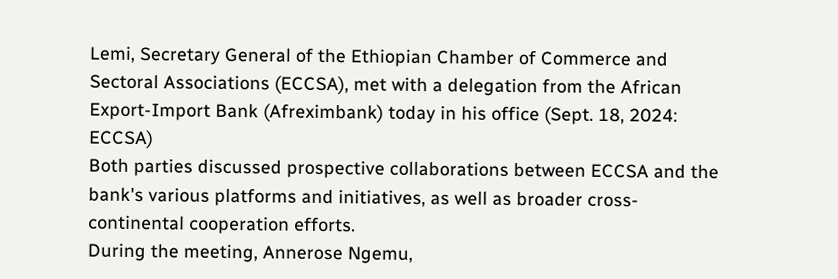Lemi, Secretary General of the Ethiopian Chamber of Commerce and Sectoral Associations (ECCSA), met with a delegation from the African Export-Import Bank (Afreximbank) today in his office (Sept. 18, 2024: ECCSA)
Both parties discussed prospective collaborations between ECCSA and the bank's various platforms and initiatives, as well as broader cross-continental cooperation efforts.
During the meeting, Annerose Ngemu,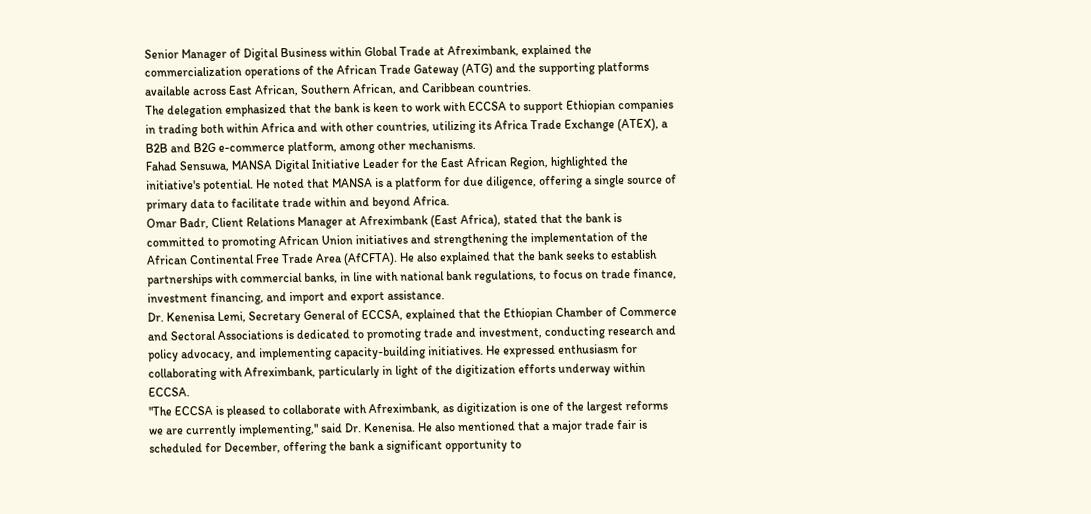Senior Manager of Digital Business within Global Trade at Afreximbank, explained the commercialization operations of the African Trade Gateway (ATG) and the supporting platforms available across East African, Southern African, and Caribbean countries.
The delegation emphasized that the bank is keen to work with ECCSA to support Ethiopian companies in trading both within Africa and with other countries, utilizing its Africa Trade Exchange (ATEX), a B2B and B2G e-commerce platform, among other mechanisms.
Fahad Sensuwa, MANSA Digital Initiative Leader for the East African Region, highlighted the initiative's potential. He noted that MANSA is a platform for due diligence, offering a single source of primary data to facilitate trade within and beyond Africa.
Omar Badr, Client Relations Manager at Afreximbank (East Africa), stated that the bank is committed to promoting African Union initiatives and strengthening the implementation of the African Continental Free Trade Area (AfCFTA). He also explained that the bank seeks to establish partnerships with commercial banks, in line with national bank regulations, to focus on trade finance, investment financing, and import and export assistance.
Dr. Kenenisa Lemi, Secretary General of ECCSA, explained that the Ethiopian Chamber of Commerce and Sectoral Associations is dedicated to promoting trade and investment, conducting research and policy advocacy, and implementing capacity-building initiatives. He expressed enthusiasm for collaborating with Afreximbank, particularly in light of the digitization efforts underway within ECCSA.
"The ECCSA is pleased to collaborate with Afreximbank, as digitization is one of the largest reforms we are currently implementing," said Dr. Kenenisa. He also mentioned that a major trade fair is scheduled for December, offering the bank a significant opportunity to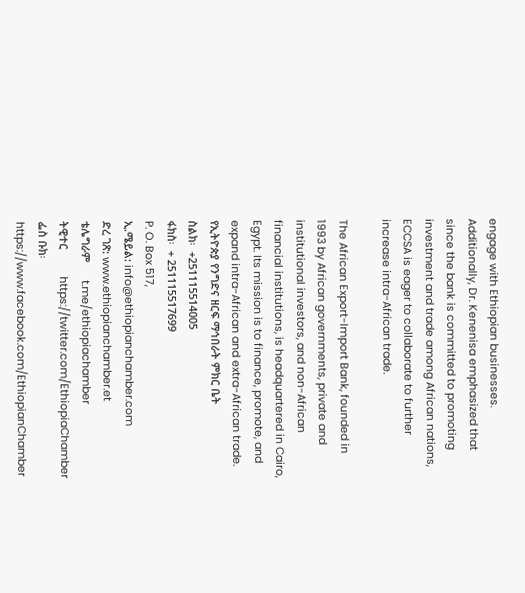engage with Ethiopian businesses.
Additionally, Dr. Kenenisa emphasized that since the bank is committed to promoting investment and trade among African nations, ECCSA is eager to collaborate to further increase intra-African trade.

The African Export-Import Bank, founded in 1993 by African governments, private and institutional investors, and non-African financial institutions, is headquartered in Cairo, Egypt. Its mission is to finance, promote, and expand intra-African and extra-African trade.
የኢትዮጵያ የንግድና ዘርፍ ማኅበራት ምክር ቤት
ስልክ፡  +251115514005
ፋክስ፡  + 251115517699
P. O. Box 517,
ኢ.ሜይል: info@ethiopianchamber.com
ድረ ገጽ: www.ethiopianchamber.et
ቴሌግራም      t.me/ethiopiachamber
ትዊተር         https://twitter.com/EthiopiaChamber
ፌስ ቡክ፡   https://www.facebook.com/EthiopianChamber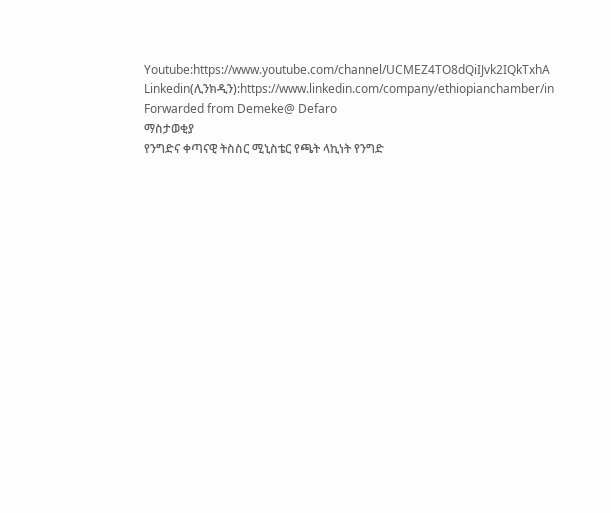Youtube:https://www.youtube.com/channel/UCMEZ4TO8dQiIJvk2IQkTxhA
Linkedin(ሊንክዲን):https://www.linkedin.com/company/ethiopianchamber/in
Forwarded from Demeke@ Defaro
ማስታወቂያ
የንግድና ቀጣናዊ ትስስር ሚኒስቴር የጫት ላኪነት የንግድ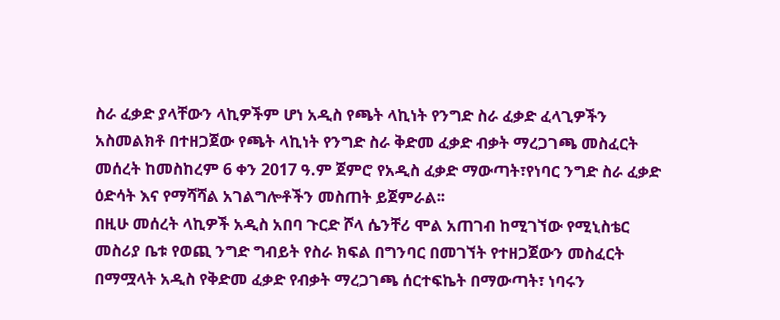ስራ ፈቃድ ያላቸውን ላኪዎችም ሆነ አዲስ የጫት ላኪነት የንግድ ስራ ፈቃድ ፈላጊዎችን አስመልክቶ በተዘጋጀው የጫት ላኪነት የንግድ ስራ ቅድመ ፈቃድ ብቃት ማረጋገጫ መስፈርት መሰረት ከመስከረም 6 ቀን 2017 ዓ.ም ጀምሮ የአዲስ ፈቃድ ማውጣት፣የነባር ንግድ ስራ ፈቃድ ዕድሳት እና የማሻሻል አገልግሎቶችን መስጠት ይጀምራል፡፡
በዚሁ መሰረት ላኪዎች አዲስ አበባ ጉርድ ሾላ ሴንቸሪ ሞል አጠገብ ከሚገኘው የሚኒስቴር መስሪያ ቤቱ የወጪ ንግድ ግብይት የስራ ክፍል በግንባር በመገኘት የተዘጋጀውን መስፈርት በማሟላት አዲስ የቅድመ ፈቃድ የብቃት ማረጋገጫ ሰርተፍኬት በማውጣት፣ ነባሩን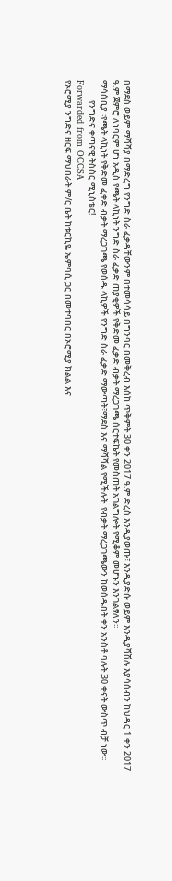በማደስ ወይም ማሻሻያ በማድረግ የንግድ ስራ ፈቃዳቸውንም በተመሳሳይ በግንባር በመቅረብ እሰከ ጥቅምት 30 ቀን 2017 ዓ.ም ድረስ እንዲያወጡ፣ እንዲያድሱ ወይም እንዲያሻሽሉ እያሳሰብን ከህዳር 1 ቀን 2017 ዓ.ም ጀምሮ ለነባርም ሆነ አዲስ የጫት ላኪነት ንግድ ስራ ፈቃድ ጠያቂዎች የቅድመ ፈቃድ ብቃት ማረጋገጫ ሰርተፍኬት የመስጠት አገልግሎት የሚቆም መሆኑን እንገልፃለን፡፡
ማሳሰቢያ ፡የጫት ላኪነት የቅድመ ፈቀድ ብቃት ማረጋገጫ የወሰዱ ላኪዎች የንግድ ስራ ፈቃድ ማውጣት፣ማደስ እና ማሻሻል የሚችሉት  የብቃት ማረጋገጫውን ከወሰዱበት ቀን አንስቶ ባሉት 30 ቀናት ውስጥ ብቻ ነው፡፡
          የንግድና ቀጣናዊ ትስስር ሚኒስቴር!
Forwarded from OCCSA
የኦሮሚያ ንግድና ዘርፍ ማህበራት ም/ር ቤት ከቱርኪዬ ኤምባሲ ጋር በመተባበር በኦሮሚያ ክልል እና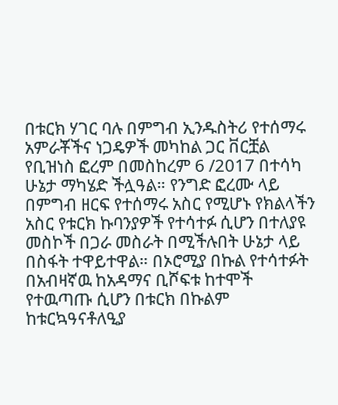በቱርክ ሃገር ባሉ በምግብ ኢንዱስትሪ የተሰማሩ አምራቾችና ነጋዴዎች መካከል ጋር ቨርቿል የቢዝነስ ፎረም በመስከረም 6 /2017 በተሳካ ሁኔታ ማካሄድ ችሏዓል። የንግድ ፎረሙ ላይ በምግብ ዘርፍ የተሰማሩ አስር የሚሆኑ የክልላችን አስር የቱርክ ኩባንያዎች የተሳተፉ ሲሆን በተለያዩ መስኮች በጋራ መስራት በሚችሉበት ሁኔታ ላይ በስፋት ተዋይተዋል። በኦሮሚያ በኩል የተሳተፉት በአብዛኛዉ ከአዳማና ቢሾፍቱ ከተሞች የተዉጣጡ ሲሆን በቱርክ በኩልም ከቱርኳዓናቶለዒያ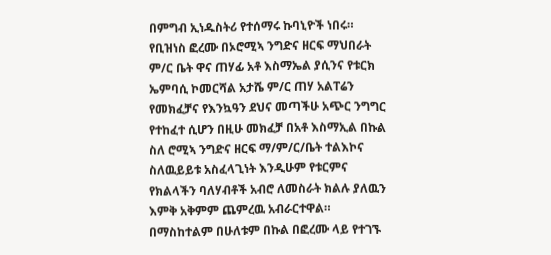በምግብ ኢነዱስትሪ የተሰማሩ ኩባኒዮች ነበሩ። የቢዝነስ ፎረሙ በኦሮሚኣ ንግድና ዘርፍ ማህበራት ም/ር ቤት ዋና ጠሃፊ አቶ እስማኤል ያሲንና የቱርክ ኤምባሲ ኮመርሻል አታሼ ም/ር ጠሃ አልፐሬን የመክፈቻና የእንኳዓን ደህና መጣችሁ አጭር ንግግር የተከፈተ ሲሆን በዚሁ መክፈቻ በአቶ እስማኢል በኩል ስለ ሮሚኣ ንግድና ዘርፍ ማ/ም/ር/ቤት ተልእኮና ስለዉይይቱ አስፈላጊነት እንዲሁም የቱርምና የክልላችን ባለሃብቶች አብሮ ለመስራት ክልሉ ያለዉን እምቅ አቅምም ጨምረዉ አብራርተዋል። በማስከተልም በሁለቱም በኩል በፎረሙ ላይ የተገኙ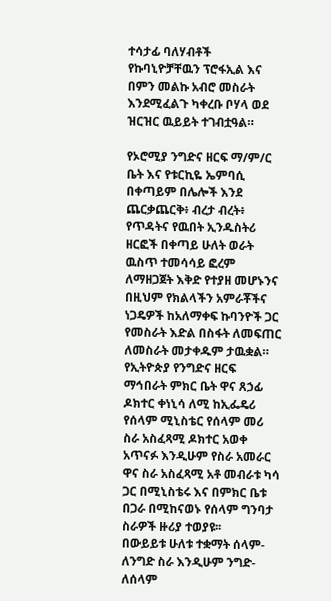ተሳታፊ ባለሃብቶች የኩባኒዮቻቸዉን ፕሮፋኢል እና በምን መልኩ አብሮ መስራት እንደሚፈልጉ ካቀረቡ ቦሃላ ወደ ዝርዝር ዉይይት ተገብቷዓል።

የኦሮሚያ ንግድና ዘርፍ ማ/ም/ር ቤት እና የቱርኪዬ ኤምባሲ በቀጣይም በሌሎች እንደ ጨርቃጨርቅ፥ ብረታ ብረት፥ የጥዳትና የዉበት ኢንዱስትሪ ዘርፎች በቀጣይ ሁለት ወራት ዉስጥ ተመሳሳይ ፎረም ለማዘጋጀት እቅድ የተያዘ መሆኑንና በዚህም የክልላችን አምራቾችና ነጋዴዎች ከአለማቀፍ ኩባንዮች ጋር የመስራት እድል በስፋት ለመፍጠር ለመስራት መታቀዱም ታዉቋል።
የኢትዮጵያ የንግድና ዘርፍ ማኅበራት ምክር ቤት ዋና ጸኃፊ ዶክተር ቀነኒሳ ለሚ ከኢፌዴሪ የሰላም ሚኒስቴር የሰላም መሪ ስራ አስፈጻሚ ዶክተር አወቀ አጥናፉ እንዲሁም የስራ አመራር ዋና ስራ አስፈጻሚ አቶ መብራቱ ካሳ ጋር በሚኒስቴሩ እና በምክር ቤቱ በጋራ በሚከናወኑ የሰላም ግንባታ ስራዎች ዙሪያ ተወያዩ፡፡
በውይይቱ ሁለቱ ተቋማት ሰላም- ለንግድ ስራ እንዲሁም ንግድ- ለሰላም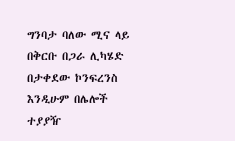ግንባታ ባለው ሚና ላይ በቅርቡ በጋራ ሊካሄድ በታቀደው ኮንፍረንስ እንዲሁም በሌሎች ተያያዥ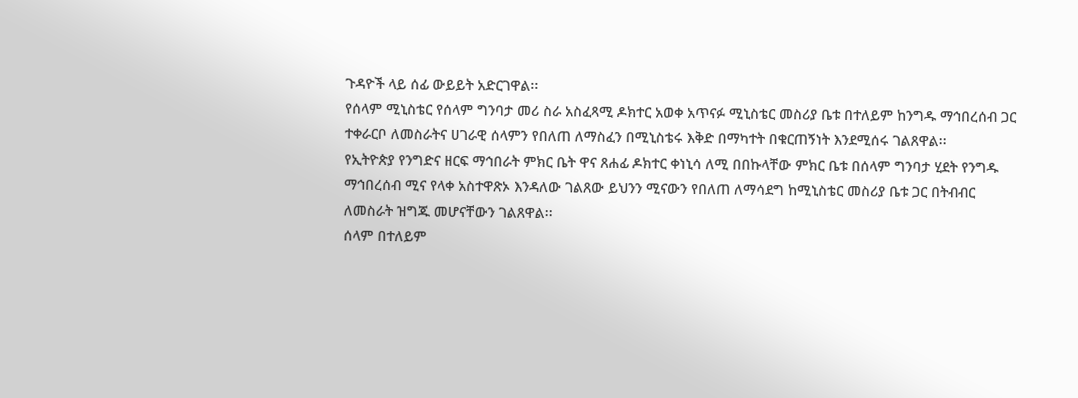ጉዳዮች ላይ ሰፊ ውይይት አድርገዋል፡፡
የሰላም ሚኒስቴር የሰላም ግንባታ መሪ ስራ አስፈጻሚ ዶክተር አወቀ አጥናፉ ሚኒስቴር መስሪያ ቤቱ በተለይም ከንግዱ ማኅበረሰብ ጋር ተቀራርቦ ለመስራትና ሀገራዊ ሰላምን የበለጠ ለማስፈን በሚኒስቴሩ እቅድ በማካተት በቁርጠኝነት እንደሚሰሩ ገልጸዋል፡፡
የኢትዮጵያ የንግድና ዘርፍ ማኅበራት ምክር ቤት ዋና ጸሐፊ ዶክተር ቀነኒሳ ለሚ በበኩላቸው ምክር ቤቱ በሰላም ግንባታ ሂደት የንግዱ ማኅበረሰብ ሚና የላቀ አስተዋጽኦ እንዳለው ገልጸው ይህንን ሚናውን የበለጠ ለማሳደግ ከሚኒስቴር መስሪያ ቤቱ ጋር በትብብር ለመስራት ዝግጁ መሆናቸውን ገልጸዋል፡፡
ሰላም በተለይም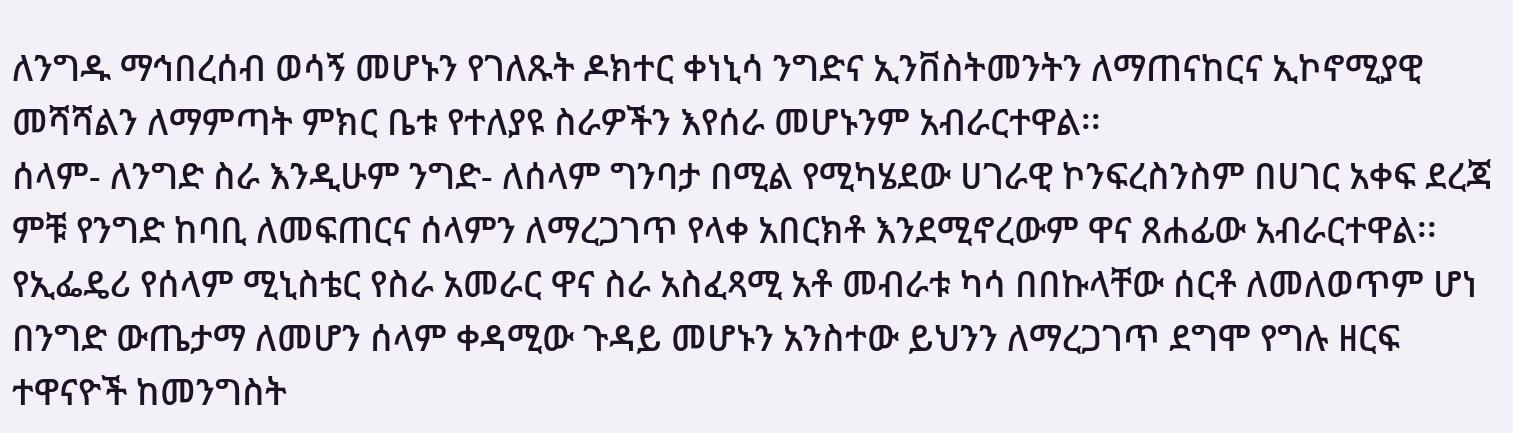ለንግዱ ማኅበረሰብ ወሳኝ መሆኑን የገለጹት ዶክተር ቀነኒሳ ንግድና ኢንቨስትመንትን ለማጠናከርና ኢኮኖሚያዊ መሻሻልን ለማምጣት ምክር ቤቱ የተለያዩ ስራዎችን እየሰራ መሆኑንም አብራርተዋል፡፡
ሰላም- ለንግድ ስራ እንዲሁም ንግድ- ለሰላም ግንባታ በሚል የሚካሄደው ሀገራዊ ኮንፍረስንስም በሀገር አቀፍ ደረጃ ምቹ የንግድ ከባቢ ለመፍጠርና ሰላምን ለማረጋገጥ የላቀ አበርክቶ እንደሚኖረውም ዋና ጸሐፊው አብራርተዋል፡፡
የኢፌዴሪ የሰላም ሚኒስቴር የስራ አመራር ዋና ስራ አስፈጻሚ አቶ መብራቱ ካሳ በበኩላቸው ሰርቶ ለመለወጥም ሆነ በንግድ ውጤታማ ለመሆን ሰላም ቀዳሚው ጉዳይ መሆኑን አንስተው ይህንን ለማረጋገጥ ደግሞ የግሉ ዘርፍ ተዋናዮች ከመንግስት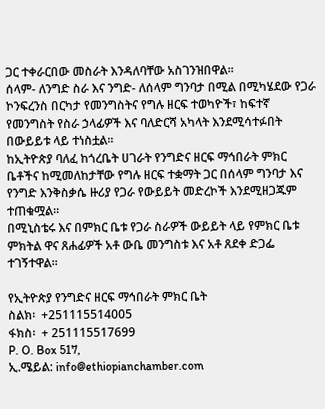ጋር ተቀራርበው መስራት እንዳለባቸው አስገንዝበዋል፡፡
ሰላም- ለንግድ ስራ እና ንግድ- ለሰላም ግንባታ በሚል በሚካሄደው የጋራ ኮንፍረንስ በርካታ የመንግስትና የግሉ ዘርፍ ተወካዮች፣ ከፍተኛ የመንግስት የስራ ኃላፊዎች እና ባለድርሻ አካላት እንደሚሳተፉበት በውይይቱ ላይ ተነስቷል፡፡
ከኢትዮጵያ ባለፈ ከጎረቤት ሀገራት የንግድና ዘርፍ ማኅበራት ምክር ቤቶችና ከሚመለከታቸው የግሉ ዘርፍ ተቋማት ጋር በሰላም ግንባታ እና የንግድ እንቅስቃሴ ዙሪያ የጋራ የውይይት መድረኮች እንደሚዘጋጁም ተጠቁሟል፡፡
በሚኒስቴሩ እና በምክር ቤቱ የጋራ ስራዎች ውይይት ላይ የምክር ቤቱ ምክትል ዋና ጸሐፊዎች አቶ ውቤ መንግስቱ እና አቶ ጸደቀ ድጋፌ ተገኝተዋል፡፡

የኢትዮጵያ የንግድና ዘርፍ ማኅበራት ምክር ቤት
ስልክ፡  +251115514005
ፋክስ፡  + 251115517699
P. O. Box 517,
ኢ.ሜይል: info@ethiopianchamber.com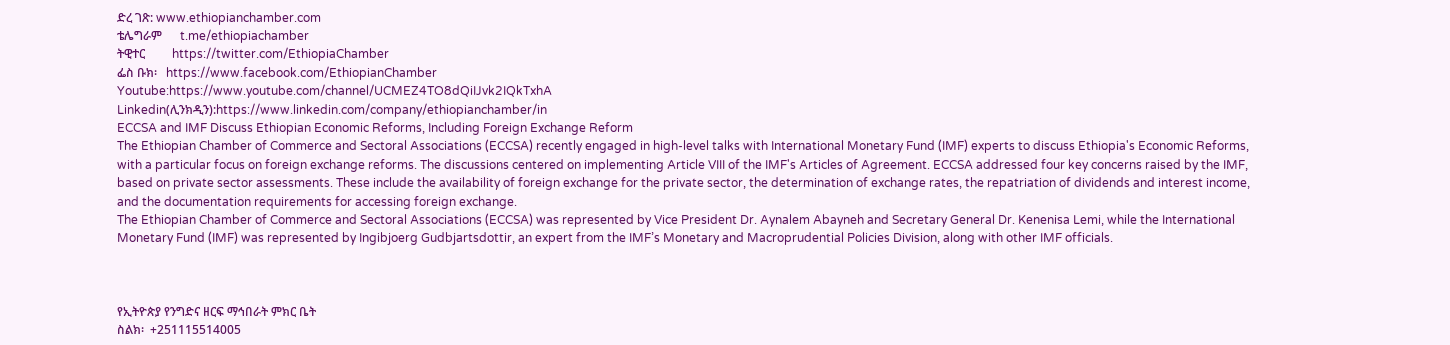ድረ ገጽ: www.ethiopianchamber.com
ቴሌግራም      t.me/ethiopiachamber
ትዊተር         https://twitter.com/EthiopiaChamber
ፌስ ቡክ፡   https://www.facebook.com/EthiopianChamber
Youtube:https://www.youtube.com/channel/UCMEZ4TO8dQiIJvk2IQkTxhA
Linkedin(ሊንክዲን):https://www.linkedin.com/company/ethiopianchamber/in
ECCSA and IMF Discuss Ethiopian Economic Reforms, Including Foreign Exchange Reform
The Ethiopian Chamber of Commerce and Sectoral Associations (ECCSA) recently engaged in high-level talks with International Monetary Fund (IMF) experts to discuss Ethiopia's Economic Reforms, with a particular focus on foreign exchange reforms. The discussions centered on implementing Article VIII of the IMF's Articles of Agreement. ECCSA addressed four key concerns raised by the IMF, based on private sector assessments. These include the availability of foreign exchange for the private sector, the determination of exchange rates, the repatriation of dividends and interest income, and the documentation requirements for accessing foreign exchange.
The Ethiopian Chamber of Commerce and Sectoral Associations (ECCSA) was represented by Vice President Dr. Aynalem Abayneh and Secretary General Dr. Kenenisa Lemi, while the International Monetary Fund (IMF) was represented by Ingibjoerg Gudbjartsdottir, an expert from the IMF’s Monetary and Macroprudential Policies Division, along with other IMF officials.



የኢትዮጵያ የንግድና ዘርፍ ማኅበራት ምክር ቤት
ስልክ፡  +251115514005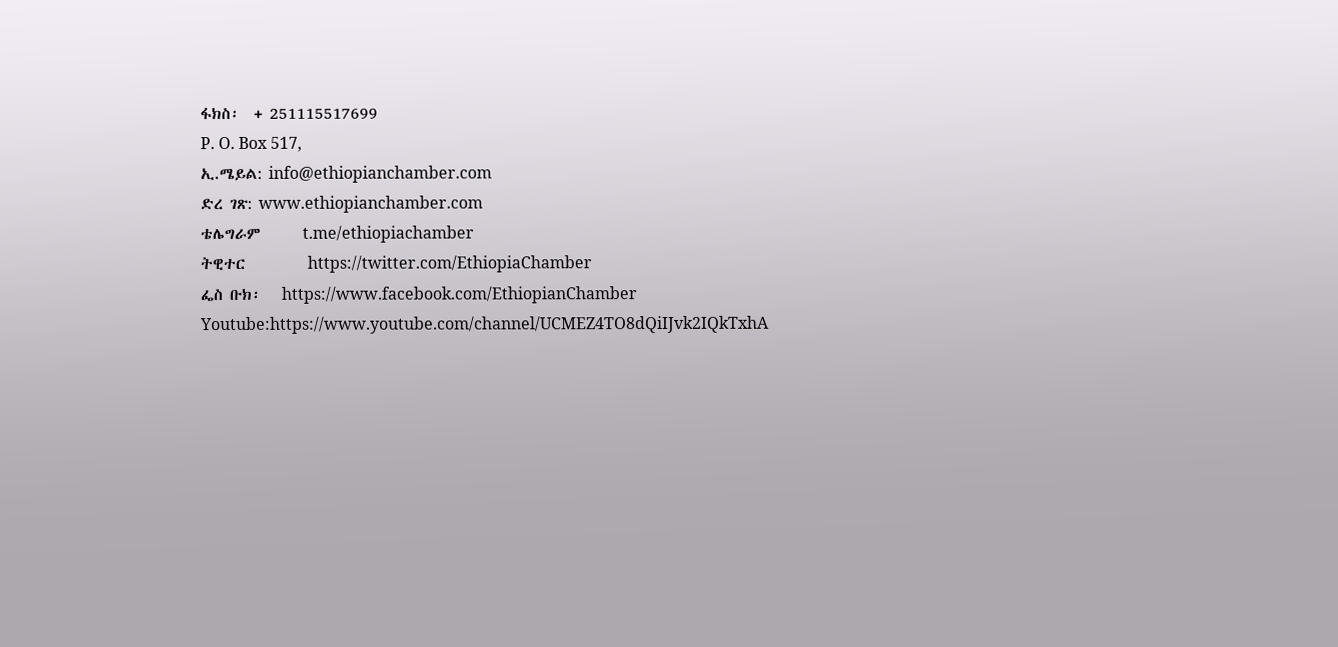ፋክስ፡  + 251115517699
P. O. Box 517,
ኢ.ሜይል: info@ethiopianchamber.com
ድረ ገጽ: www.ethiopianchamber.com
ቴሌግራም      t.me/ethiopiachamber
ትዊተር         https://twitter.com/EthiopiaChamber
ፌስ ቡክ፡   https://www.facebook.com/EthiopianChamber
Youtube:https://www.youtube.com/channel/UCMEZ4TO8dQiIJvk2IQkTxhA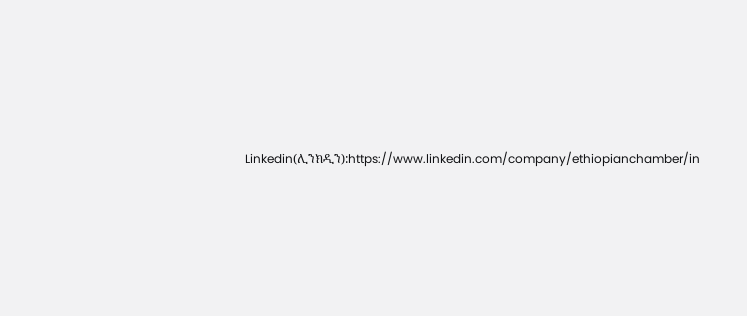Linkedin(ሊንክዲን):https://www.linkedin.com/company/ethiopianchamber/in